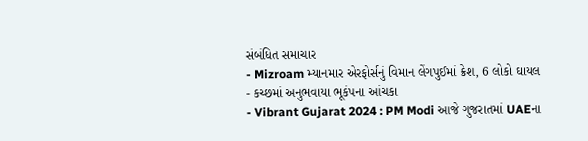સંબંધિત સમાચાર
- Mizroam મ્યાનમાર એરફોર્સનું વિમાન લેંગપુઈમાં ક્રેશ, 6 લોકો ઘાયલ
- કચ્છમાં અનુભવાયા ભૂકંપના આંચકા
- Vibrant Gujarat 2024 : PM Modi આજે ગુજરાતમાં UAEના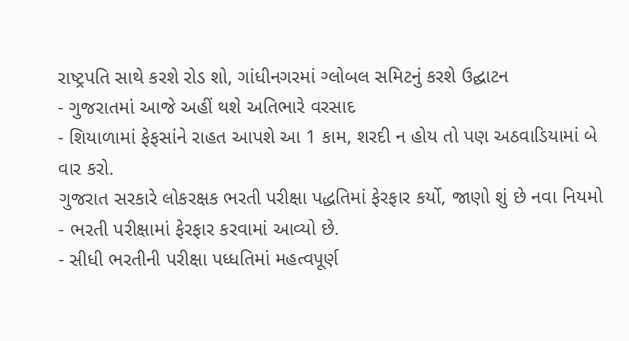રાષ્ટ્રપતિ સાથે કરશે રોડ શો, ગાંધીનગરમાં ગ્લોબલ સમિટનું કરશે ઉદ્ઘાટન
- ગુજરાતમાં આજે અહીં થશે અતિભારે વરસાદ
- શિયાળામાં ફેફસાંને રાહત આપશે આ 1 કામ, શરદી ન હોય તો પણ અઠવાડિયામાં બે વાર કરો.
ગુજરાત સરકારે લોકરક્ષક ભરતી પરીક્ષા પદ્ધતિમાં ફેરફાર કર્યો, જાણો શું છે નવા નિયમો
- ભરતી પરીક્ષામાં ફેરફાર કરવામાં આવ્યો છે.
- સીધી ભરતીની પરીક્ષા પધ્ધતિમાં મહત્વપૂર્ણ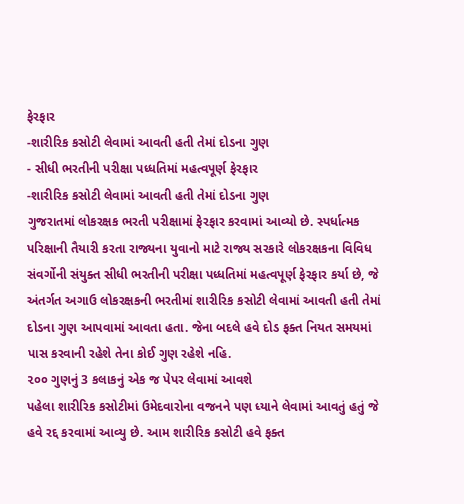ફેરફાર
-શારીરિક કસોટી લેવામાં આવતી હતી તેમાં દોડના ગુણ
- સીધી ભરતીની પરીક્ષા પધ્ધતિમાં મહત્વપૂર્ણ ફેરફાર
-શારીરિક કસોટી લેવામાં આવતી હતી તેમાં દોડના ગુણ
ગુજરાતમાં લોકરક્ષક ભરતી પરીક્ષામાં ફેરફાર કરવામાં આવ્યો છે. સ્પર્ધાત્મક પરિક્ષાની તૈયારી કરતા રાજ્યના યુવાનો માટે રાજ્ય સરકારે લોકરક્ષકના વિવિધ સંવર્ગોની સંયુક્ત સીધી ભરતીની પરીક્ષા પધ્ધતિમાં મહત્વપૂર્ણ ફેરફાર કર્યા છે, જે અંતર્ગત અગાઉ લોકરક્ષકની ભરતીમાં શારીરિક કસોટી લેવામાં આવતી હતી તેમાં દોડના ગુણ આપવામાં આવતા હતા. જેના બદલે હવે દોડ ફક્ત નિયત સમયમાં પાસ કરવાની રહેશે તેના કોઈ ગુણ રહેશે નહિ.
૨૦૦ ગુણનું 3 કલાકનું એક જ પેપર લેવામાં આવશે
પહેલા શારીરિક કસોટીમાં ઉમેદવારોના વજનને પણ ધ્યાને લેવામાં આવતું હતું જે હવે રદ્દ કરવામાં આવ્યુ છે. આમ શારીરિક કસોટી હવે ફક્ત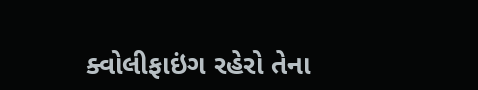ક્વોલીફાઇંગ રહેરો તેના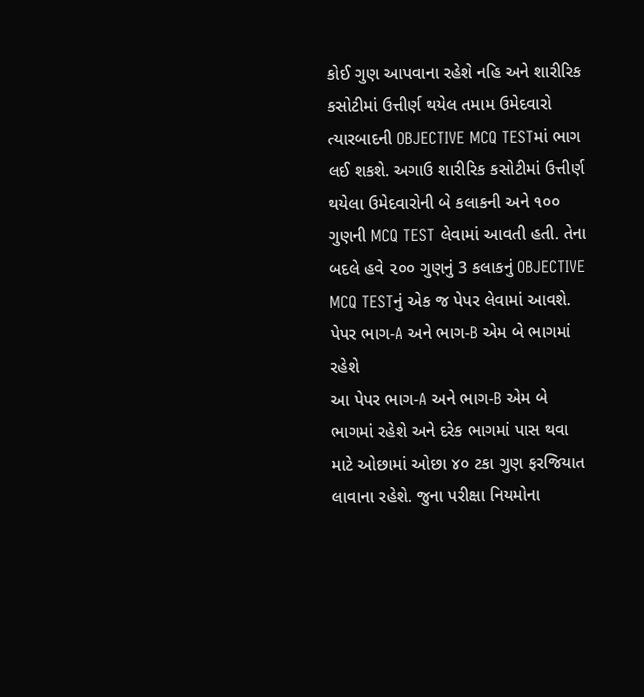કોઈ ગુણ આપવાના રહેશે નહિ અને શારીરિક કસોટીમાં ઉત્તીર્ણ થયેલ તમામ ઉમેદવારો ત્યારબાદની OBJECTIVE MCQ TESTમાં ભાગ લઈ શકશે. અગાઉ શારીરિક કસોટીમાં ઉત્તીર્ણ થયેલા ઉમેદવારોની બે કલાકની અને ૧૦૦ ગુણની MCQ TEST લેવામાં આવતી હતી. તેના બદલે હવે ૨૦૦ ગુણનું 3 કલાકનું OBJECTIVE MCQ TESTનું એક જ પેપર લેવામાં આવશે.
પેપર ભાગ-A અને ભાગ-B એમ બે ભાગમાં રહેશે
આ પેપર ભાગ-A અને ભાગ-B એમ બે ભાગમાં રહેશે અને દરેક ભાગમાં પાસ થવા માટે ઓછામાં ઓછા ૪૦ ટકા ગુણ ફરજિયાત લાવાના રહેશે. જુના પરીક્ષા નિયમોના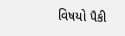વિષયો પૈકી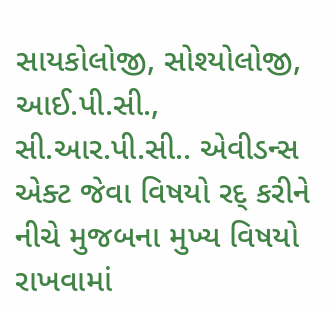સાયકોલોજી, સોશ્યોલોજી, આઈ.પી.સી., સી.આર.પી.સી.. એવીડન્સ એક્ટ જેવા વિષયો રદ્ કરીને નીચે મુજબના મુખ્ય વિષયો રાખવામાં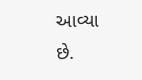આવ્યા છે.